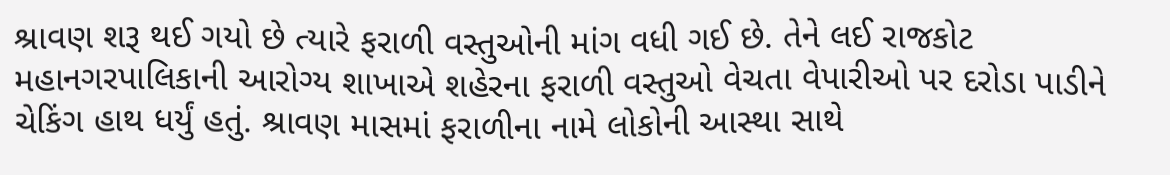શ્રાવણ શરૂ થઈ ગયો છે ત્યારે ફરાળી વસ્તુઓની માંગ વધી ગઈ છે. તેને લઈ રાજકોટ મહાનગરપાલિકાની આરોગ્ય શાખાએ શહેરના ફરાળી વસ્તુઓ વેચતા વેપારીઓ પર દરોડા પાડીને ચેકિંગ હાથ ધર્યું હતું. શ્રાવણ માસમાં ફરાળીના નામે લોકોની આસ્થા સાથે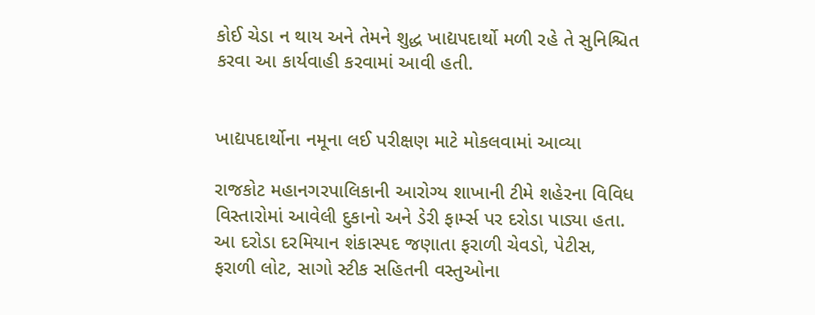કોઈ ચેડા ન થાય અને તેમને શુદ્ધ ખાદ્યપદાર્થો મળી રહે તે સુનિશ્ચિત કરવા આ કાર્યવાહી કરવામાં આવી હતી.


ખાદ્યપદાર્થોના નમૂના લઈ પરીક્ષણ માટે મોકલવામાં આવ્યા

રાજકોટ મહાનગરપાલિકાની આરોગ્ય શાખાની ટીમે શહેરના વિવિધ વિસ્તારોમાં આવેલી દુકાનો અને ડેરી ફાર્મ્સ પર દરોડા પાડ્યા હતા. આ દરોડા દરમિયાન શંકાસ્પદ જણાતા ફરાળી ચેવડો, પેટીસ, ફરાળી લોટ, સાગો સ્ટીક સહિતની વસ્તુઓના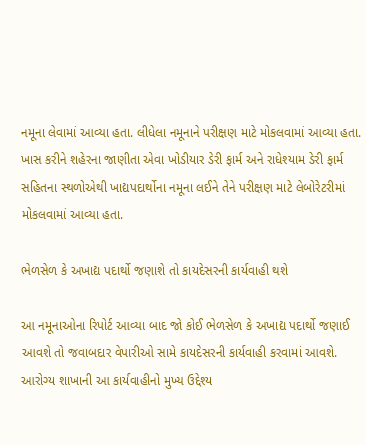નમૂના લેવામાં આવ્યા હતા. લીધેલા નમૂનાને પરીક્ષણ માટે મોકલવામાં આવ્યા હતા. ખાસ કરીને શહેરના જાણીતા એવા ખોડીયાર ડેરી ફાર્મ અને રાધેશ્યામ ડેરી ફાર્મ સહિતના સ્થળોએથી ખાદ્યપદાર્થોના નમૂના લઈને તેને પરીક્ષણ માટે લેબોરેટરીમાં મોકલવામાં આવ્યા હતા.

ભેળસેળ કે અખાદ્ય પદાર્થો જણાશે તો કાયદેસરની કાર્યવાહી થશે

આ નમૂનાઓના રિપોર્ટ આવ્યા બાદ જો કોઈ ભેળસેળ કે અખાદ્ય પદાર્થો જણાઈ આવશે તો જવાબદાર વેપારીઓ સામે કાયદેસરની કાર્યવાહી કરવામાં આવશે. આરોગ્ય શાખાની આ કાર્યવાહીનો મુખ્ય ઉદ્દેશ્ય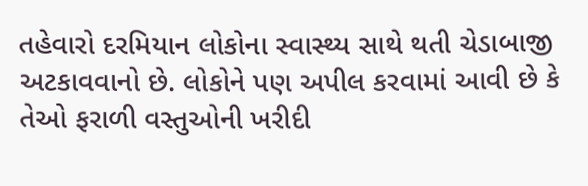તહેવારો દરમિયાન લોકોના સ્વાસ્થ્ય સાથે થતી ચેડાબાજી અટકાવવાનો છે. લોકોને પણ અપીલ કરવામાં આવી છે કે તેઓ ફરાળી વસ્તુઓની ખરીદી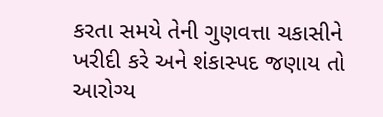કરતા સમયે તેની ગુણવત્તા ચકાસીને ખરીદી કરે અને શંકાસ્પદ જણાય તો આરોગ્ય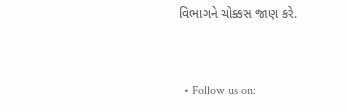વિભાગને ચોક્કસ જાણ કરે.


  • Follow us on: